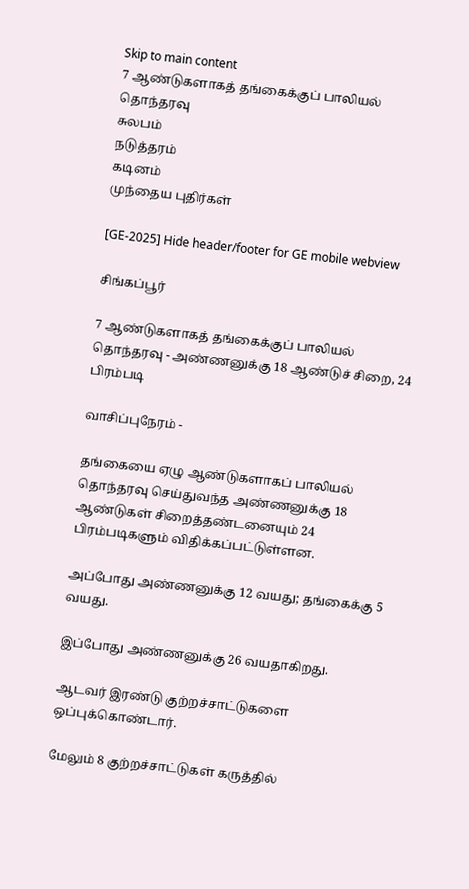Skip to main content
7 ஆண்டுகளாகத் தங்கைக்குப் பாலியல் தொந்தரவு
சுலபம்
நடுத்தரம்
கடினம்
முந்தைய புதிர்கள்

[GE-2025] Hide header/footer for GE mobile webview

சிங்கப்பூர்

7 ஆண்டுகளாகத் தங்கைக்குப் பாலியல் தொந்தரவு - அண்ணனுக்கு 18 ஆண்டுச் சிறை, 24 பிரம்படி

வாசிப்புநேரம் -

தங்கையை ஏழு ஆண்டுகளாகப் பாலியல் தொந்தரவு செய்துவந்த அண்ணனுக்கு 18 ஆண்டுகள் சிறைத்தண்டனையும் 24 பிரம்படிகளும் விதிக்கப்பட்டுள்ளன.

அப்போது அண்ணனுக்கு 12 வயது; தங்கைக்கு 5 வயது.

இப்போது அண்ணனுக்கு 26 வயதாகிறது.

ஆடவர் இரண்டு குற்றச்சாட்டுகளை ஒப்புக்கொண்டார்.

மேலும் 8 குற்றச்சாட்டுகள் கருத்தில்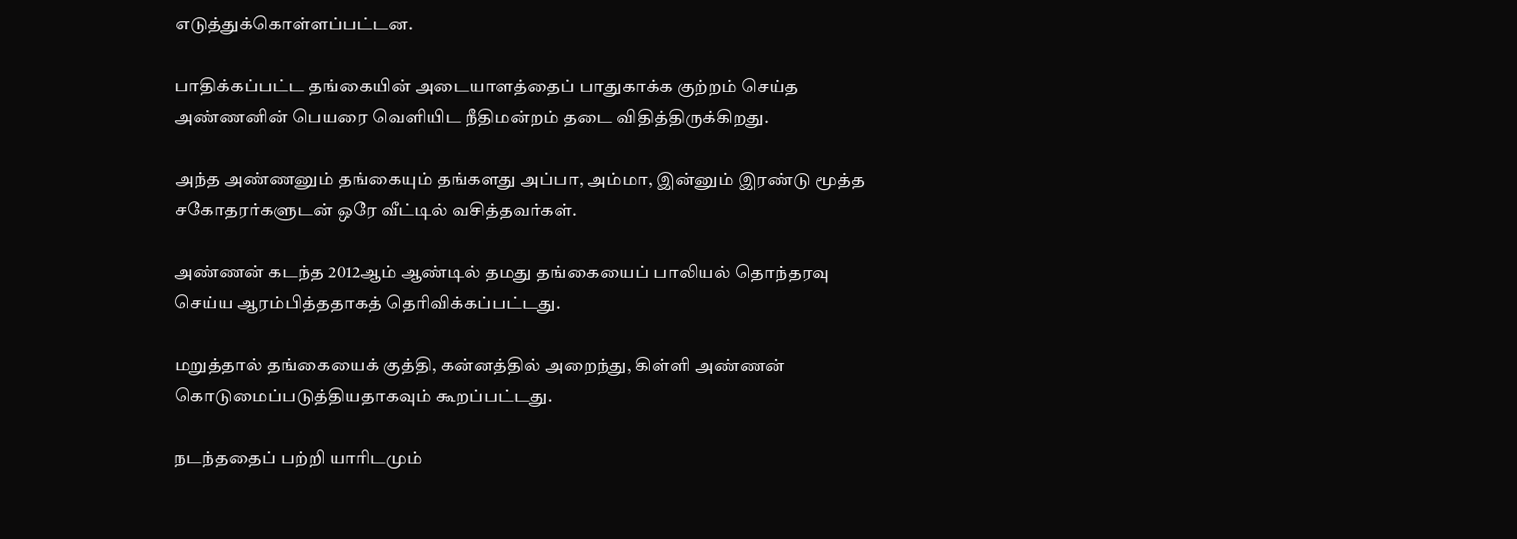எடுத்துக்கொள்ளப்பட்டன.

பாதிக்கப்பட்ட தங்கையின் அடையாளத்தைப் பாதுகாக்க குற்றம் செய்த அண்ணனின் பெயரை வெளியிட நீதிமன்றம் தடை விதித்திருக்கிறது.

அந்த அண்ணனும் தங்கையும் தங்களது அப்பா, அம்மா, இன்னும் இரண்டு மூத்த சகோதரர்களுடன் ஒரே வீட்டில் வசித்தவர்கள்.

அண்ணன் கடந்த 2012ஆம் ஆண்டில் தமது தங்கையைப் பாலியல் தொந்தரவு செய்ய ஆரம்பித்ததாகத் தெரிவிக்கப்பட்டது.

மறுத்தால் தங்கையைக் குத்தி, கன்னத்தில் அறைந்து, கிள்ளி அண்ணன் கொடுமைப்படுத்தியதாகவும் கூறப்பட்டது.

நடந்ததைப் பற்றி யாரிடமும்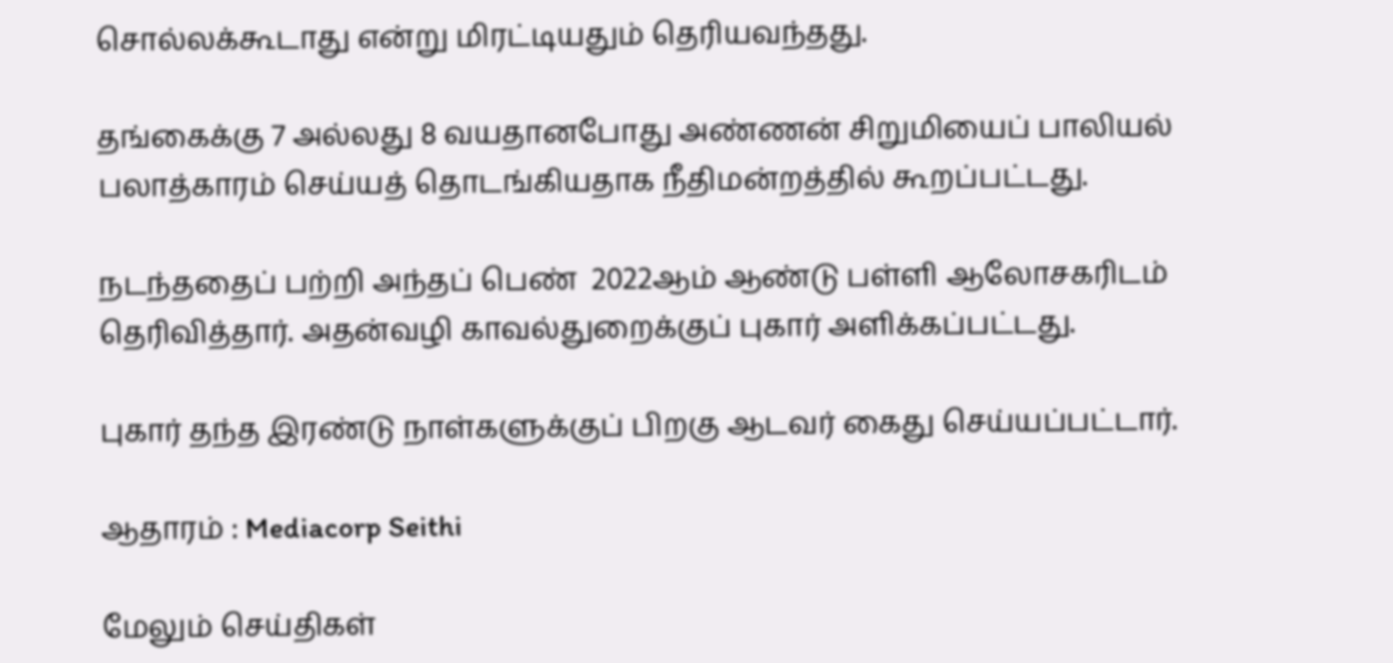சொல்லக்கூடாது என்று மிரட்டியதும் தெரியவந்தது.

தங்கைக்கு 7 அல்லது 8 வயதானபோது அண்ணன் சிறுமியைப் பாலியல் பலாத்காரம் செய்யத் தொடங்கியதாக நீதிமன்றத்தில் கூறப்பட்டது.

நடந்ததைப் பற்றி அந்தப் பெண்  2022ஆம் ஆண்டு பள்ளி ஆலோசகரிடம் தெரிவித்தார். அதன்வழி காவல்துறைக்குப் புகார் அளிக்கப்பட்டது.

புகார் தந்த இரண்டு நாள்களுக்குப் பிறகு ஆடவர் கைது செய்யப்பட்டார்.

ஆதாரம் : Mediacorp Seithi

மேலும் செய்திகள்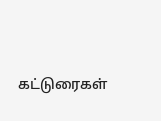கட்டுரைகள்